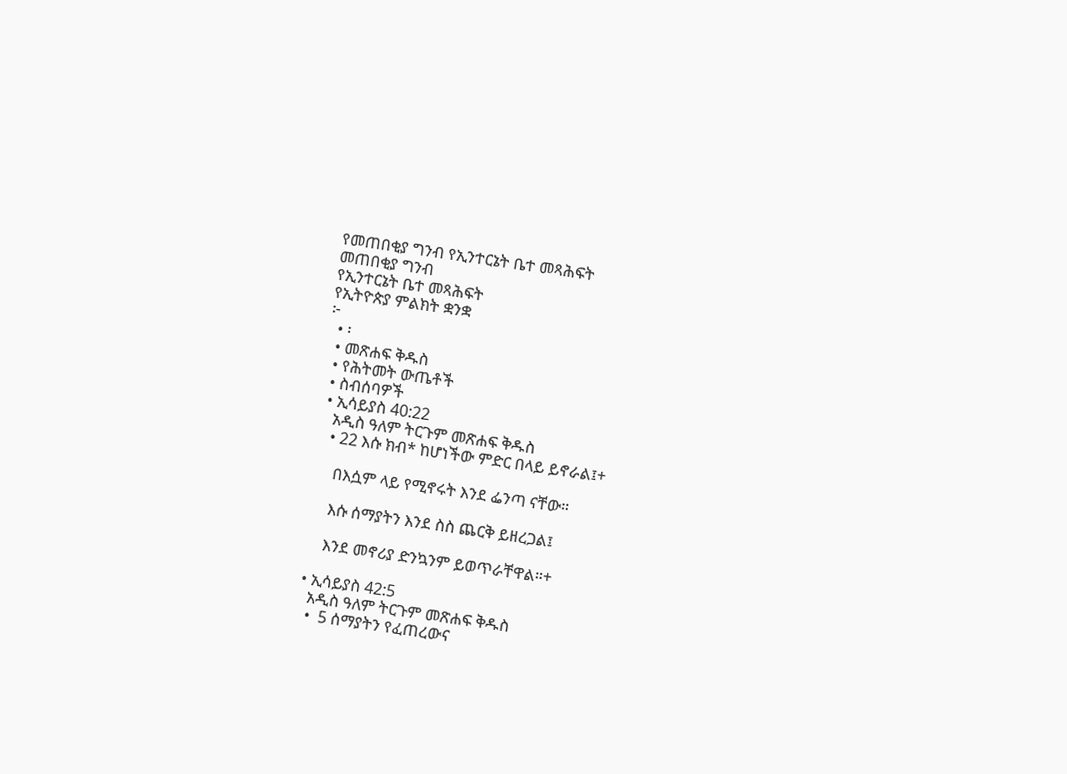የመጠበቂያ ግንብ የኢንተርኔት ቤተ መጻሕፍት
መጠበቂያ ግንብ
የኢንተርኔት ቤተ መጻሕፍት
የኢትዮጵያ ምልክት ቋንቋ
፦
  • ፡
  • መጽሐፍ ቅዱስ
  • የሕትመት ውጤቶች
  • ስብሰባዎች
  • ኢሳይያስ 40:22
    አዲስ ዓለም ትርጉም መጽሐፍ ቅዱስ
    • 22 እሱ ክብ* ከሆነችው ምድር በላይ ይኖራል፤+

      በእሷም ላይ የሚኖሩት እንደ ፌንጣ ናቸው።

      እሱ ሰማያትን እንደ ስስ ጨርቅ ይዘረጋል፤

      እንደ መኖሪያ ድንኳንም ይወጥራቸዋል።+

  • ኢሳይያስ 42:5
    አዲስ ዓለም ትርጉም መጽሐፍ ቅዱስ
    •  5 ሰማያትን የፈጠረውና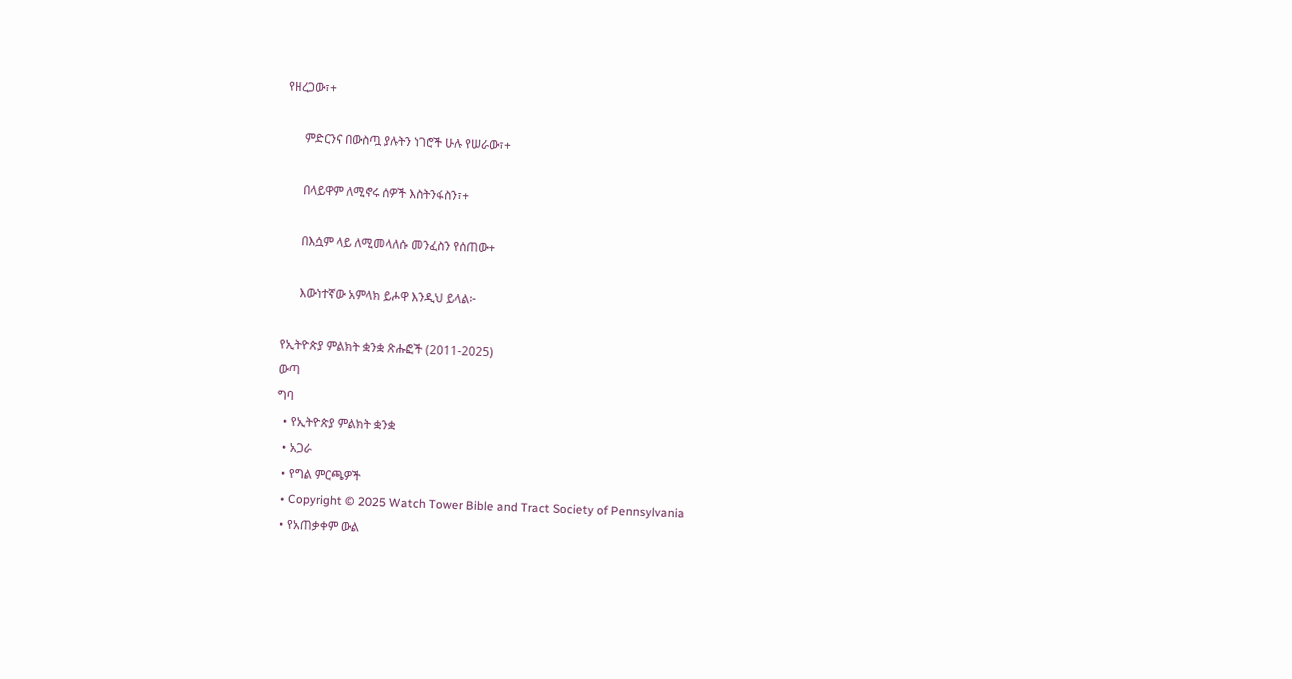የዘረጋው፣+

      ምድርንና በውስጧ ያሉትን ነገሮች ሁሉ የሠራው፣+

      በላይዋም ለሚኖሩ ሰዎች እስትንፋስን፣+

      በእሷም ላይ ለሚመላለሱ መንፈስን የሰጠው+

      እውነተኛው አምላክ ይሖዋ እንዲህ ይላል፦

የኢትዮጵያ ምልክት ቋንቋ ጽሑፎች (2011-2025)
ውጣ
ግባ
  • የኢትዮጵያ ምልክት ቋንቋ
  • አጋራ
  • የግል ምርጫዎች
  • Copyright © 2025 Watch Tower Bible and Tract Society of Pennsylvania
  • የአጠቃቀም ውል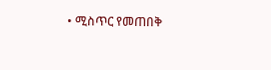• ሚስጥር የመጠበቅ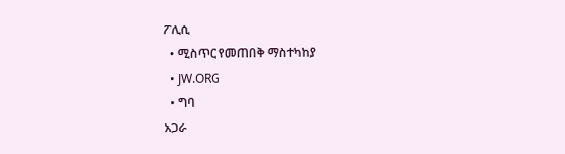ፖሊሲ
  • ሚስጥር የመጠበቅ ማስተካከያ
  • JW.ORG
  • ግባ
አጋራ